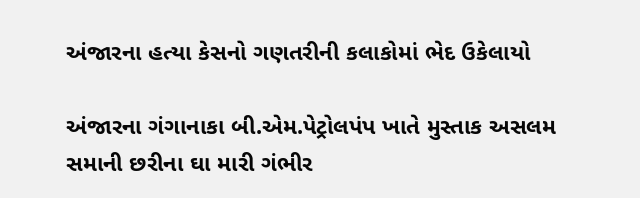અંજારના હત્યા કેસનો ગણતરીની કલાકોમાં ભેદ ઉકેલાયો

અંજારના ગંગાનાકા બી.એમ.પેટ્રોલપંપ ખાતે મુસ્તાક અસલમ સમાની છરીના ઘા મારી ગંભીર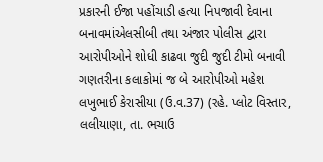પ્રકારની ઈજા પહોંચાડી હત્યા નિપજાવી દેવાના બનાવમાંએલસીબી તથા અંજાર પોલીસ દ્વારા આરોપીઓને શોધી કાઢવા જુદી જુદી ટીમો બનાવી ગણતરીના કલાકોમાં જ બે આરોપીઓ મહેશ લખુભાઈ કેરાસીયા (ઉ.વ.37) (રહે. પ્લોટ વિસ્તાર, લલીયાણા, તા. ભચાઉ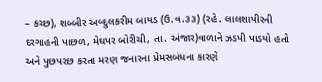– કચ્છ), શબ્બીર અબ્દુલકરીમ બાયડ (ઉ.વ.૩૩) (રહે. લાલશાપીરની દરગાહની પાછળ, મેઘપર બોરીચી, તા. અંજાર)વાળાને ઝડપી પાડયો હતો અને પુછપરછ કરતા મરણ જનારના પ્રેમસબંધના કારણે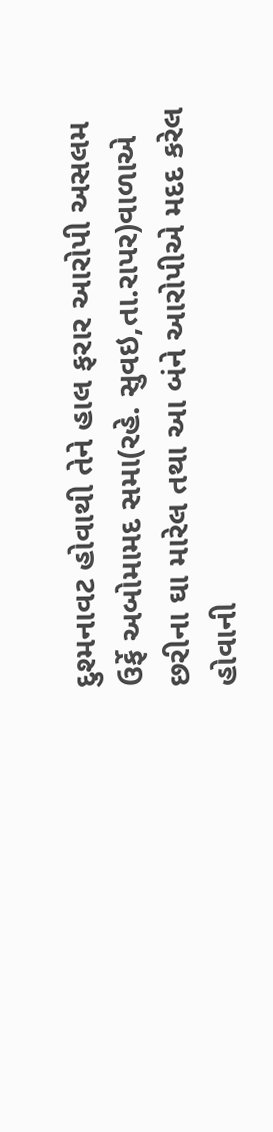દુશ્મનાવટ હોવાથી તેને હાલ ફરાર આરોપી અસલમ ઉર્ફે અબોમામદ સમા(રહે. સુવઇ,તા.રાપર)વાળાએ છરીના ઘા મારેલ તથા આ બંને આરોપીએ મદદ કરેલ હોવાની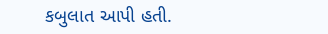કબુલાત આપી હતી.